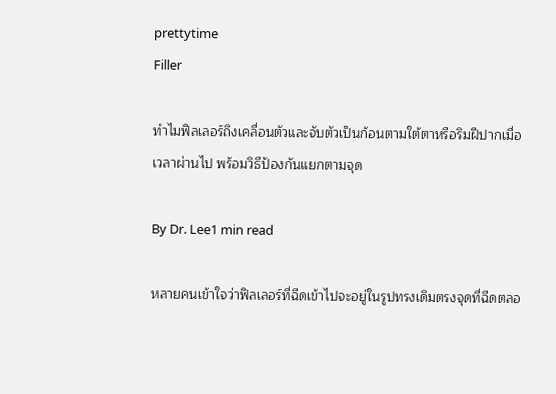prettytime
Filler

ทำไมฟิลเลอร์ถึงเคลื่อนตัวและจับตัวเป็นก้อนตามใต้ตาหรือริมฝีปากเมื่อเวลาผ่านไป พร้อมวิธีป้องกันแยกตามจุด

By Dr. Lee1 min read

หลายคนเข้าใจว่าฟิลเลอร์ที่ฉีดเข้าไปจะอยู่ในรูปทรงเดิมตรงจุดที่ฉีดตลอ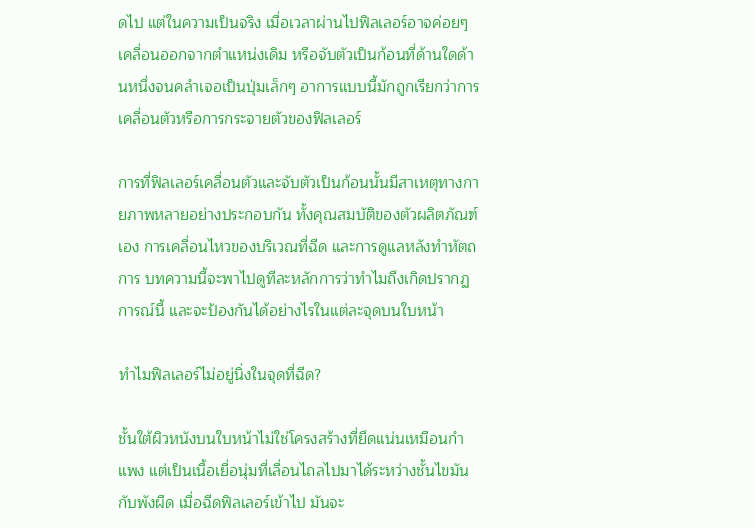ดไป แต่ในความเป็นจริง เมื่อเวลาผ่านไปฟิลเลอร์อาจค่อยๆ เคลื่อนออกจากตำแหน่งเดิม หรือจับตัวเป็นก้อนที่ด้านใดด้านหนึ่งจนคลำเจอเป็นปุ่มเล็กๆ อาการแบบนี้มักถูกเรียกว่าการเคลื่อนตัวหรือการกระจายตัวของฟิลเลอร์

การที่ฟิลเลอร์เคลื่อนตัวและจับตัวเป็นก้อนนั้นมีสาเหตุทางกายภาพหลายอย่างประกอบกัน ทั้งคุณสมบัติของตัวผลิตภัณฑ์เอง การเคลื่อนไหวของบริเวณที่ฉีด และการดูแลหลังทำหัตถการ บทความนี้จะพาไปดูทีละหลักการว่าทำไมถึงเกิดปรากฏการณ์นี้ และจะป้องกันได้อย่างไรในแต่ละจุดบนใบหน้า

ทำไมฟิลเลอร์ไม่อยู่นิ่งในจุดที่ฉีด?

ชั้นใต้ผิวหนังบนใบหน้าไม่ใช่โครงสร้างที่ยึดแน่นเหมือนกำแพง แต่เป็นเนื้อเยื่อนุ่มที่เลื่อนไถลไปมาได้ระหว่างชั้นไขมันกับพังผืด เมื่อฉีดฟิลเลอร์เข้าไป มันจะ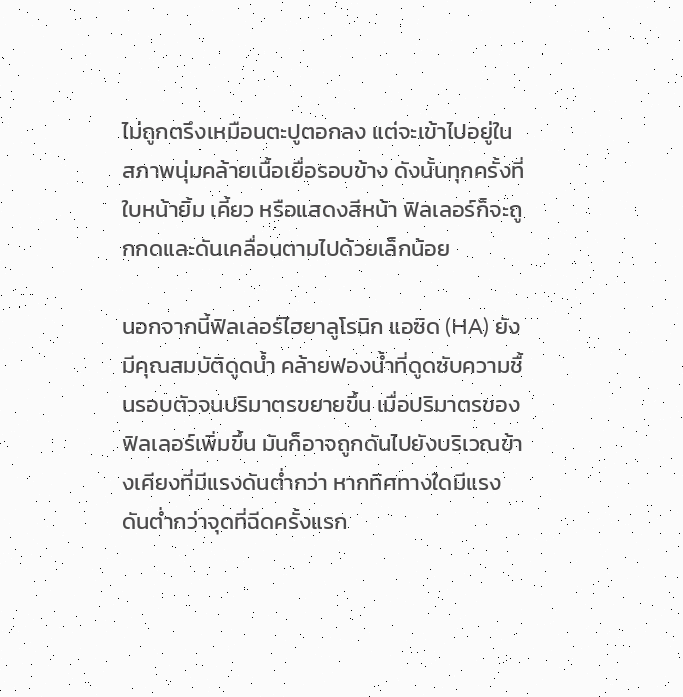ไม่ถูกตรึงเหมือนตะปูตอกลง แต่จะเข้าไปอยู่ในสภาพนุ่มคล้ายเนื้อเยื่อรอบข้าง ดังนั้นทุกครั้งที่ใบหน้ายิ้ม เคี้ยว หรือแสดงสีหน้า ฟิลเลอร์ก็จะถูกกดและดันเคลื่อนตามไปด้วยเล็กน้อย

นอกจากนี้ฟิลเลอร์ไฮยาลูโรนิก แอซิด (HA) ยังมีคุณสมบัติดูดน้ำ คล้ายฟองน้ำที่ดูดซับความชื้นรอบตัวจนปริมาตรขยายขึ้น เมื่อปริมาตรของฟิลเลอร์เพิ่มขึ้น มันก็อาจถูกดันไปยังบริเวณข้างเคียงที่มีแรงดันต่ำกว่า หากทิศทางใดมีแรงดันต่ำกว่าจุดที่ฉีดครั้งแรก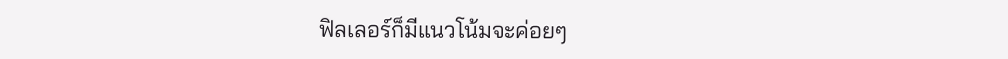ฟิลเลอร์ก็มีแนวโน้มจะค่อยๆ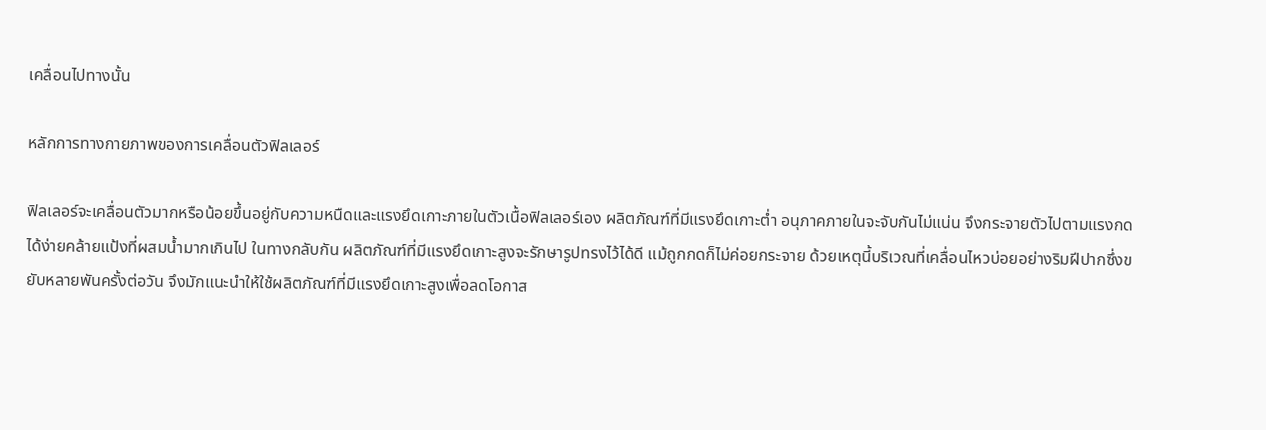เคลื่อนไปทางนั้น

หลักการทางกายภาพของการเคลื่อนตัวฟิลเลอร์

ฟิลเลอร์จะเคลื่อนตัวมากหรือน้อยขึ้นอยู่กับความหนืดและแรงยึดเกาะภายในตัวเนื้อฟิลเลอร์เอง ผลิตภัณฑ์ที่มีแรงยึดเกาะต่ำ อนุภาคภายในจะจับกันไม่แน่น จึงกระจายตัวไปตามแรงกดได้ง่ายคล้ายแป้งที่ผสมน้ำมากเกินไป ในทางกลับกัน ผลิตภัณฑ์ที่มีแรงยึดเกาะสูงจะรักษารูปทรงไว้ได้ดี แม้ถูกกดก็ไม่ค่อยกระจาย ด้วยเหตุนี้บริเวณที่เคลื่อนไหวบ่อยอย่างริมฝีปากซึ่งขยับหลายพันครั้งต่อวัน จึงมักแนะนำให้ใช้ผลิตภัณฑ์ที่มีแรงยึดเกาะสูงเพื่อลดโอกาส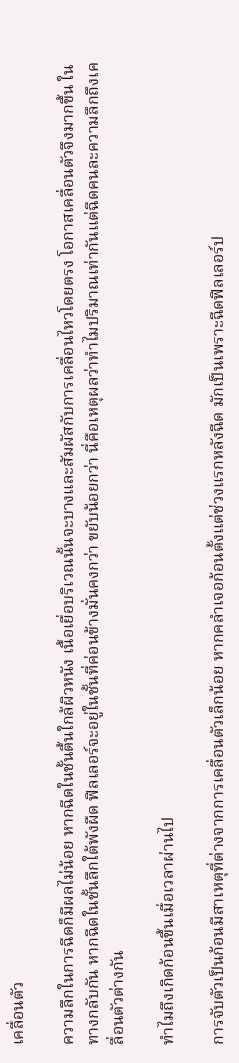เคลื่อนตัว

ความลึกในการฉีดก็มีผลไม่น้อย หากฉีดในชั้นตื้นใกล้ผิวหนัง เนื้อเยื่อบริเวณนั้นจะบางและสัมผัสกับการเคลื่อนไหวโดยตรง โอกาสเคลื่อนตัวจึงมากขึ้น ในทางกลับกัน หากฉีดในชั้นลึกใต้พังผืด ฟิลเลอร์จะอยู่ในชั้นที่ค่อนข้างมั่นคงกว่า ขยับน้อยกว่า นี่คือเหตุผลว่าทำไมปริมาณเท่ากันแต่ฉีดคนละความลึกถึงเคลื่อนตัวต่างกัน

ทำไมถึงเกิดก้อนขึ้นเมื่อเวลาผ่านไป

การจับตัวเป็นก้อนมีสาเหตุที่ต่างจากการเคลื่อนตัวเล็กน้อย หากคลำเจอก้อนตั้งแต่ช่วงแรกหลังฉีด มักเป็นเพราะฉีดฟิลเลอร์ป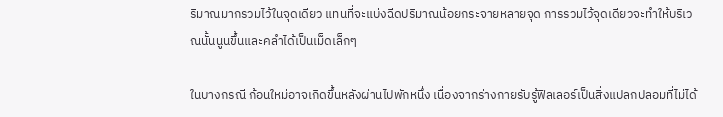ริมาณมากรวมไว้ในจุดเดียว แทนที่จะแบ่งฉีดปริมาณน้อยกระจายหลายจุด การรวมไว้จุดเดียวจะทำให้บริเวณนั้นนูนขึ้นและคลำได้เป็นเม็ดเล็กๆ

ในบางกรณี ก้อนใหม่อาจเกิดขึ้นหลังผ่านไปพักหนึ่ง เนื่องจากร่างกายรับรู้ฟิลเลอร์เป็นสิ่งแปลกปลอมที่ไม่ได้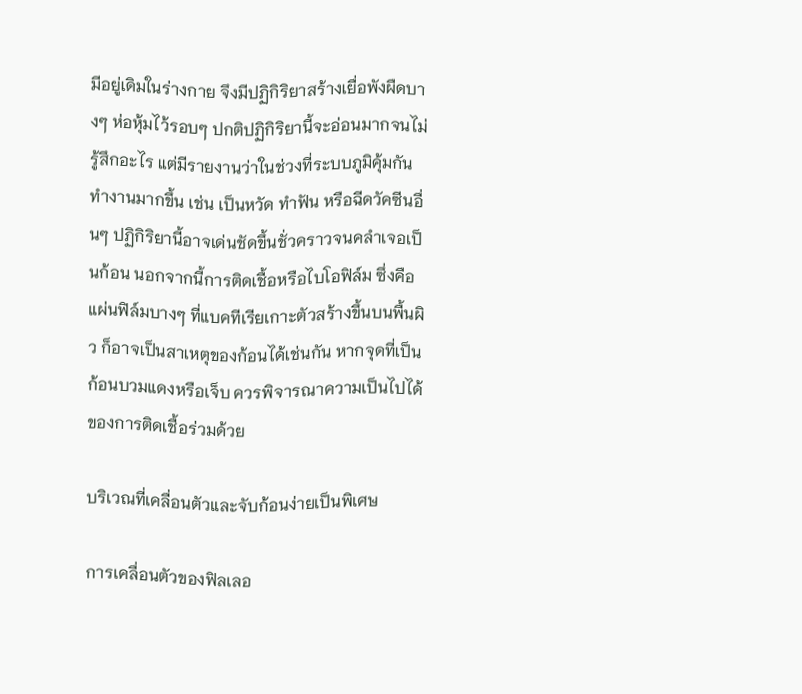มีอยู่เดิมในร่างกาย จึงมีปฏิกิริยาสร้างเยื่อพังผืดบางๆ ห่อหุ้มไว้รอบๆ ปกติปฏิกิริยานี้จะอ่อนมากจนไม่รู้สึกอะไร แต่มีรายงานว่าในช่วงที่ระบบภูมิคุ้มกันทำงานมากขึ้น เช่น เป็นหวัด ทำฟัน หรือฉีดวัคซีนอื่นๆ ปฏิกิริยานี้อาจเด่นชัดขึ้นชั่วคราวจนคลำเจอเป็นก้อน นอกจากนี้การติดเชื้อหรือไบโอฟิล์ม ซึ่งคือแผ่นฟิล์มบางๆ ที่แบคทีเรียเกาะตัวสร้างขึ้นบนพื้นผิว ก็อาจเป็นสาเหตุของก้อนได้เช่นกัน หากจุดที่เป็นก้อนบวมแดงหรือเจ็บ ควรพิจารณาความเป็นไปได้ของการติดเชื้อร่วมด้วย

บริเวณที่เคลื่อนตัวและจับก้อนง่ายเป็นพิเศษ

การเคลื่อนตัวของฟิลเลอ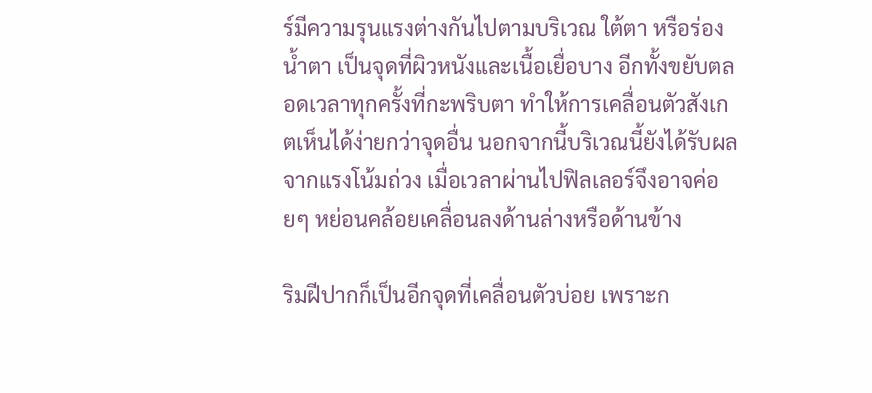ร์มีความรุนแรงต่างกันไปตามบริเวณ ใต้ตา หรือร่องน้ำตา เป็นจุดที่ผิวหนังและเนื้อเยื่อบาง อีกทั้งขยับตลอดเวลาทุกครั้งที่กะพริบตา ทำให้การเคลื่อนตัวสังเกตเห็นได้ง่ายกว่าจุดอื่น นอกจากนี้บริเวณนี้ยังได้รับผลจากแรงโน้มถ่วง เมื่อเวลาผ่านไปฟิลเลอร์จึงอาจค่อยๆ หย่อนคล้อยเคลื่อนลงด้านล่างหรือด้านข้าง

ริมฝีปากก็เป็นอีกจุดที่เคลื่อนตัวบ่อย เพราะก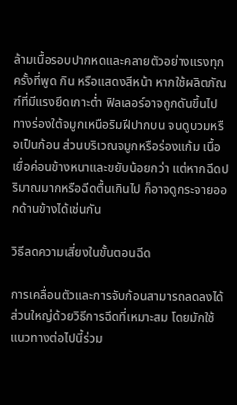ล้ามเนื้อรอบปากหดและคลายตัวอย่างแรงทุกครั้งที่พูด กิน หรือแสดงสีหน้า หากใช้ผลิตภัณฑ์ที่มีแรงยึดเกาะต่ำ ฟิลเลอร์อาจถูกดันขึ้นไปทางร่องใต้จมูกเหนือริมฝีปากบน จนดูบวมหรือเป็นก้อน ส่วนบริเวณจมูกหรือร่องแก้ม เนื้อเยื่อค่อนข้างหนาและขยับน้อยกว่า แต่หากฉีดปริมาณมากหรือฉีดตื้นเกินไป ก็อาจดูกระจายออกด้านข้างได้เช่นกัน

วิธีลดความเสี่ยงในขั้นตอนฉีด

การเคลื่อนตัวและการจับก้อนสามารถลดลงได้ส่วนใหญ่ด้วยวิธีการฉีดที่เหมาะสม โดยมักใช้แนวทางต่อไปนี้ร่วม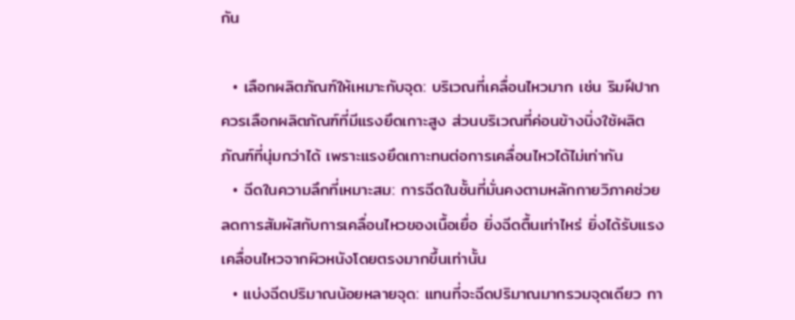กัน

  • เลือกผลิตภัณฑ์ให้เหมาะกับจุด: บริเวณที่เคลื่อนไหวมาก เช่น ริมฝีปาก ควรเลือกผลิตภัณฑ์ที่มีแรงยึดเกาะสูง ส่วนบริเวณที่ค่อนข้างนิ่งใช้ผลิตภัณฑ์ที่นุ่มกว่าได้ เพราะแรงยึดเกาะทนต่อการเคลื่อนไหวได้ไม่เท่ากัน
  • ฉีดในความลึกที่เหมาะสม: การฉีดในชั้นที่มั่นคงตามหลักกายวิภาคช่วยลดการสัมผัสกับการเคลื่อนไหวของเนื้อเยื่อ ยิ่งฉีดตื้นเท่าไหร่ ยิ่งได้รับแรงเคลื่อนไหวจากผิวหนังโดยตรงมากขึ้นเท่านั้น
  • แบ่งฉีดปริมาณน้อยหลายจุด: แทนที่จะฉีดปริมาณมากรวมจุดเดียว กา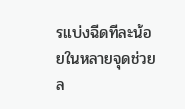รแบ่งฉีดทีละน้อยในหลายจุดช่วยล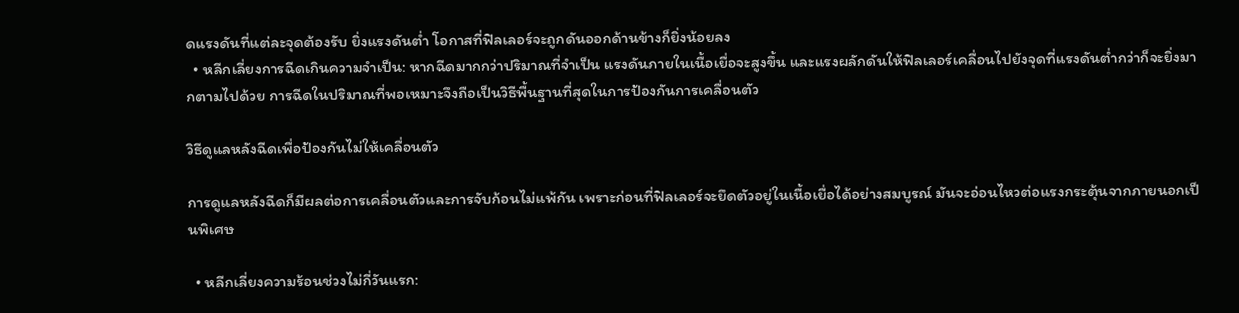ดแรงดันที่แต่ละจุดต้องรับ ยิ่งแรงดันต่ำ โอกาสที่ฟิลเลอร์จะถูกดันออกด้านข้างก็ยิ่งน้อยลง
  • หลีกเลี่ยงการฉีดเกินความจำเป็น: หากฉีดมากกว่าปริมาณที่จำเป็น แรงดันภายในเนื้อเยื่อจะสูงขึ้น และแรงผลักดันให้ฟิลเลอร์เคลื่อนไปยังจุดที่แรงดันต่ำกว่าก็จะยิ่งมากตามไปด้วย การฉีดในปริมาณที่พอเหมาะจึงถือเป็นวิธีพื้นฐานที่สุดในการป้องกันการเคลื่อนตัว

วิธีดูแลหลังฉีดเพื่อป้องกันไม่ให้เคลื่อนตัว

การดูแลหลังฉีดก็มีผลต่อการเคลื่อนตัวและการจับก้อนไม่แพ้กัน เพราะก่อนที่ฟิลเลอร์จะยึดตัวอยู่ในเนื้อเยื่อได้อย่างสมบูรณ์ มันจะอ่อนไหวต่อแรงกระตุ้นจากภายนอกเป็นพิเศษ

  • หลีกเลี่ยงความร้อนช่วงไม่กี่วันแรก: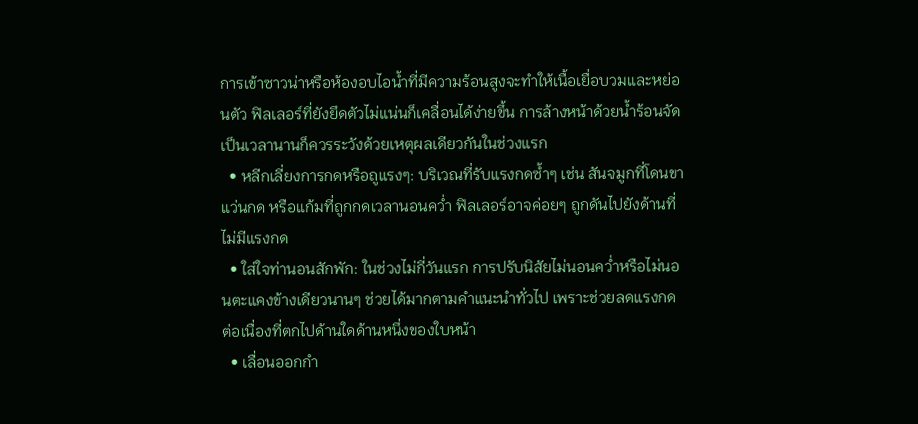การเข้าซาวน่าหรือห้องอบไอน้ำที่มีความร้อนสูงจะทำให้เนื้อเยื่อบวมและหย่อนตัว ฟิลเลอร์ที่ยังยึดตัวไม่แน่นก็เคลื่อนได้ง่ายขึ้น การล้างหน้าด้วยน้ำร้อนจัดเป็นเวลานานก็ควรระวังด้วยเหตุผลเดียวกันในช่วงแรก
  • หลีกเลี่ยงการกดหรือถูแรงๆ: บริเวณที่รับแรงกดซ้ำๆ เช่น สันจมูกที่โดนขาแว่นกด หรือแก้มที่ถูกกดเวลานอนคว่ำ ฟิลเลอร์อาจค่อยๆ ถูกดันไปยังด้านที่ไม่มีแรงกด
  • ใส่ใจท่านอนสักพัก: ในช่วงไม่กี่วันแรก การปรับนิสัยไม่นอนคว่ำหรือไม่นอนตะแคงข้างเดียวนานๆ ช่วยได้มากตามคำแนะนำทั่วไป เพราะช่วยลดแรงกดต่อเนื่องที่ตกไปด้านใดด้านหนึ่งของใบหน้า
  • เลื่อนออกกำ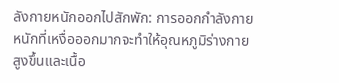ลังกายหนักออกไปสักพัก: การออกกำลังกายหนักที่เหงื่อออกมากจะทำให้อุณหภูมิร่างกายสูงขึ้นและเนื้อ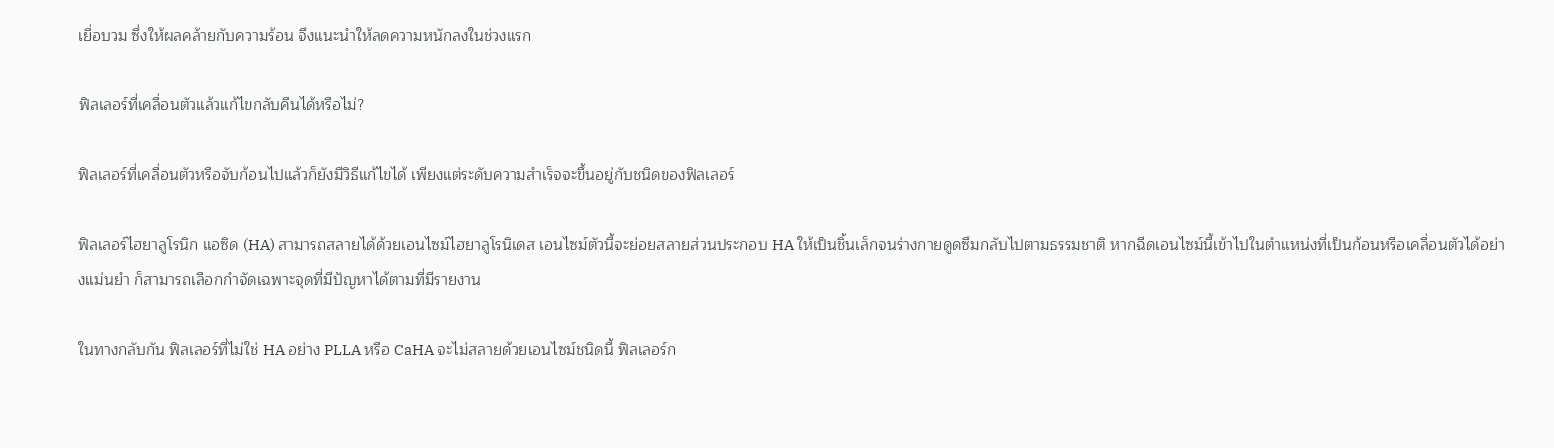เยื่อบวม ซึ่งให้ผลคล้ายกับความร้อน จึงแนะนำให้ลดความหนักลงในช่วงแรก

ฟิลเลอร์ที่เคลื่อนตัวแล้วแก้ไขกลับคืนได้หรือไม่?

ฟิลเลอร์ที่เคลื่อนตัวหรือจับก้อนไปแล้วก็ยังมีวิธีแก้ไขได้ เพียงแต่ระดับความสำเร็จจะขึ้นอยู่กับชนิดของฟิลเลอร์

ฟิลเลอร์ไฮยาลูโรนิก แอซิด (HA) สามารถสลายได้ด้วยเอนไซม์ไฮยาลูโรนิเดส เอนไซม์ตัวนี้จะย่อยสลายส่วนประกอบ HA ให้เป็นชิ้นเล็กจนร่างกายดูดซึมกลับไปตามธรรมชาติ หากฉีดเอนไซม์นี้เข้าไปในตำแหน่งที่เป็นก้อนหรือเคลื่อนตัวได้อย่างแม่นยำ ก็สามารถเลือกกำจัดเฉพาะจุดที่มีปัญหาได้ตามที่มีรายงาน

ในทางกลับกัน ฟิลเลอร์ที่ไม่ใช่ HA อย่าง PLLA หรือ CaHA จะไม่สลายด้วยเอนไซม์ชนิดนี้ ฟิลเลอร์ก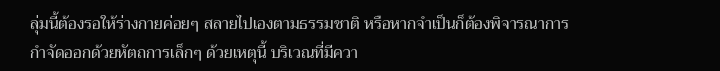ลุ่มนี้ต้องรอให้ร่างกายค่อยๆ สลายไปเองตามธรรมชาติ หรือหากจำเป็นก็ต้องพิจารณาการกำจัดออกด้วยหัตถการเล็กๆ ด้วยเหตุนี้ บริเวณที่มีควา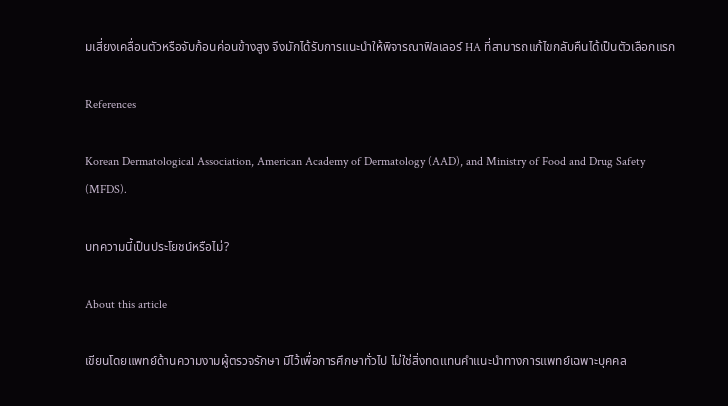มเสี่ยงเคลื่อนตัวหรือจับก้อนค่อนข้างสูง จึงมักได้รับการแนะนำให้พิจารณาฟิลเลอร์ HA ที่สามารถแก้ไขกลับคืนได้เป็นตัวเลือกแรก

References

Korean Dermatological Association, American Academy of Dermatology (AAD), and Ministry of Food and Drug Safety (MFDS).

บทความนี้เป็นประโยชน์หรือไม่?

About this article

เขียนโดยแพทย์ด้านความงามผู้ตรวจรักษา มีไว้เพื่อการศึกษาทั่วไป ไม่ใช่สิ่งทดแทนคำแนะนำทางการแพทย์เฉพาะบุคคล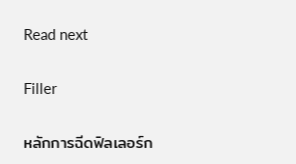Read next

Filler

หลักการฉีดฟิลเลอร์ก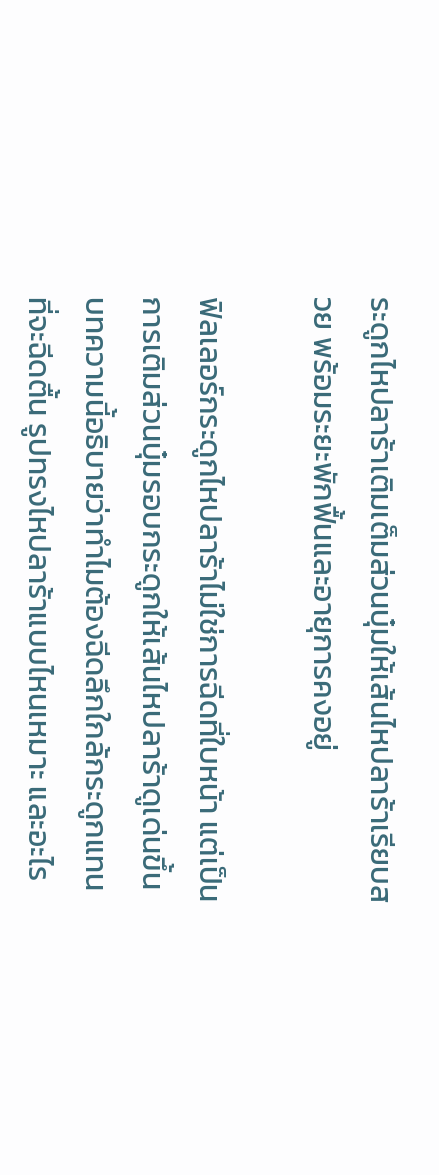ระดูกไหปลาร้าเติมเต็มส่วนบุ๋มให้เส้นไหปลาร้าเรียบสวย พร้อมระยะพักฟื้นและอายุการคงอยู่

ฟิลเลอร์กระดูกไหปลาร้าไม่ใช่การฉีดที่ใบหน้า แต่เป็นการเติมส่วนบุ๋มรอบกระดูกให้เส้นไหปลาร้าดูเด่นขึ้น บทความนี้อธิบายว่าทำไมต้องฉีดลึกใกล้กระดูกแทนที่จะฉีดตื้น รูปทรงไหปลาร้าแบบไหนเหมาะ และอะไร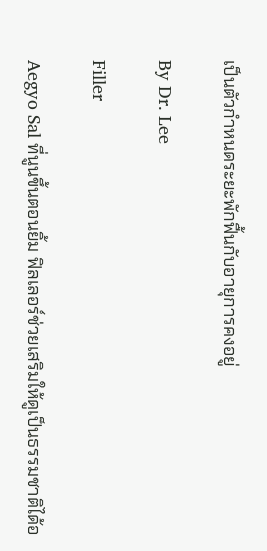เป็นตัวกำหนดระยะพักฟื้นกับอายุการคงอยู่

By Dr. Lee

Filler

Aegyo Sal ที่นูนขึ้นตอนยิ้ม ฟิลเลอร์ช่วยเสริมให้ดูเป็นธรรมชาติได้อ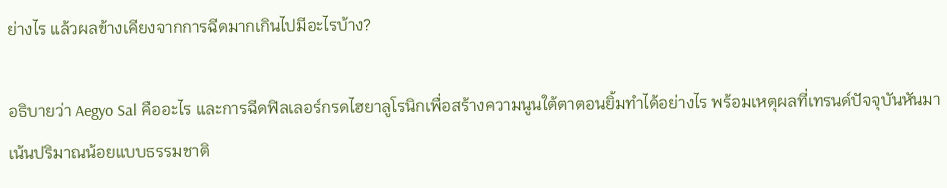ย่างไร แล้วผลข้างเคียงจากการฉีดมากเกินไปมีอะไรบ้าง?

อธิบายว่า Aegyo Sal คืออะไร และการฉีดฟิลเลอร์กรดไฮยาลูโรนิกเพื่อสร้างความนูนใต้ตาตอนยิ้มทำได้อย่างไร พร้อมเหตุผลที่เทรนด์ปัจจุบันหันมาเน้นปริมาณน้อยแบบธรรมชาติ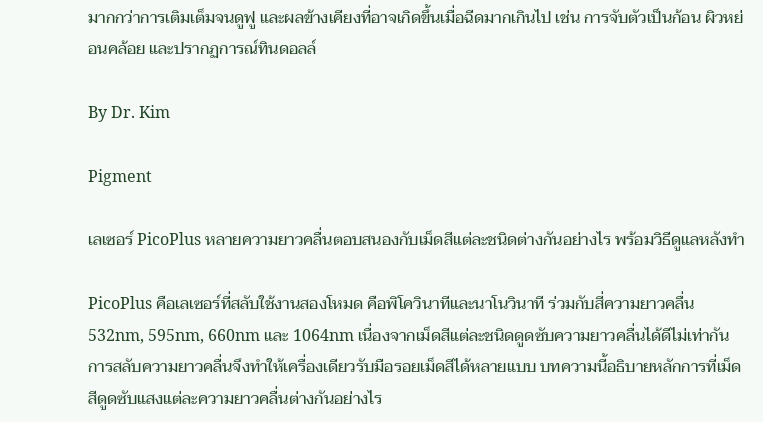มากกว่าการเติมเต็มจนดูฟู และผลข้างเคียงที่อาจเกิดขึ้นเมื่อฉีดมากเกินไป เช่น การจับตัวเป็นก้อน ผิวหย่อนคล้อย และปรากฏการณ์ทินดอลล์

By Dr. Kim

Pigment

เลเซอร์ PicoPlus หลายความยาวคลื่นตอบสนองกับเม็ดสีแต่ละชนิดต่างกันอย่างไร พร้อมวิธีดูแลหลังทำ

PicoPlus คือเลเซอร์ที่สลับใช้งานสองโหมด คือพิโควินาทีและนาโนวินาที ร่วมกับสี่ความยาวคลื่น 532nm, 595nm, 660nm และ 1064nm เนื่องจากเม็ดสีแต่ละชนิดดูดซับความยาวคลื่นได้ดีไม่เท่ากัน การสลับความยาวคลื่นจึงทำให้เครื่องเดียวรับมือรอยเม็ดสีได้หลายแบบ บทความนี้อธิบายหลักการที่เม็ดสีดูดซับแสงแต่ละความยาวคลื่นต่างกันอย่างไร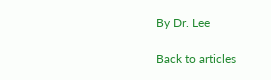By Dr. Lee

Back to articles